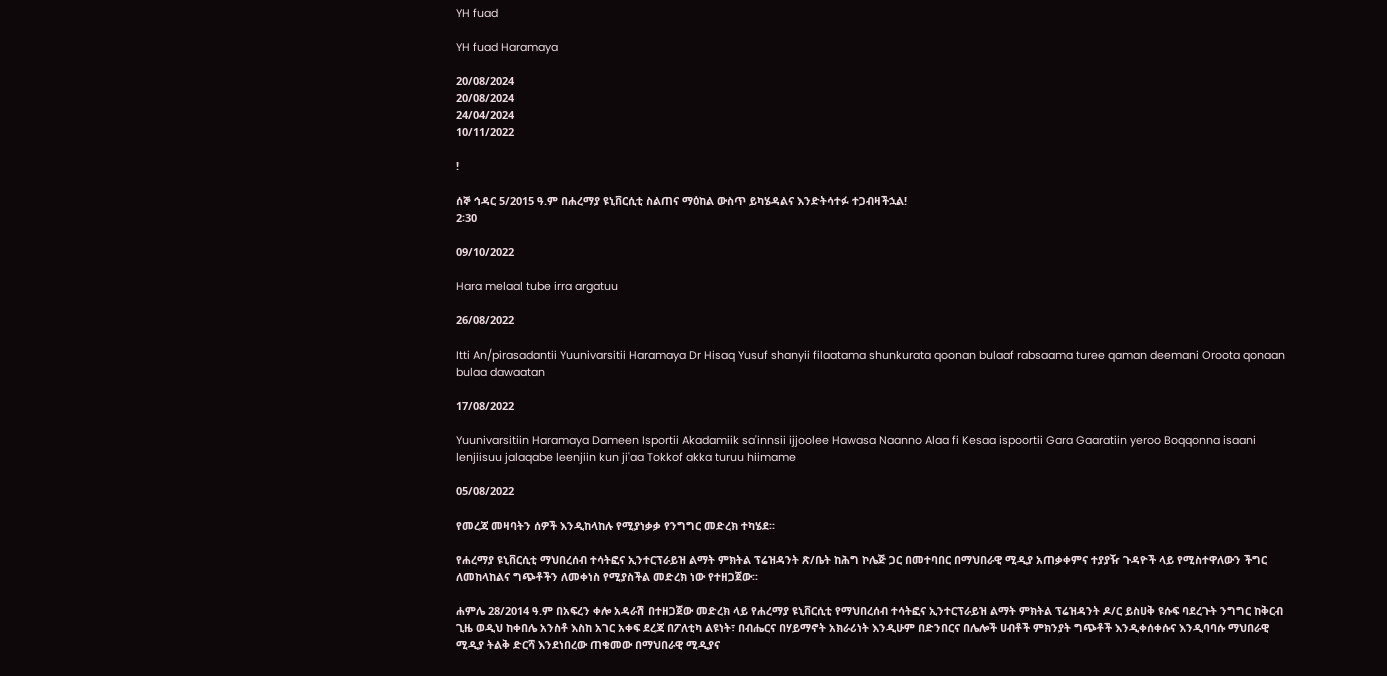YH fuad

YH fuad Haramaya

20/08/2024
20/08/2024
24/04/2024
10/11/2022

!

ሰኞ ኅዳር 5/2015 ዓ.ም በሐረማያ ዩኒቨርሲቲ ስልጠና ማዕከል ውስጥ ይካሄዳልና እንድትሳተፉ ተጋብዛችኋል!
2፡30

09/10/2022

Hara melaal tube irra argatuu

26/08/2022

Itti An/pirasadantii Yuunivarsitii Haramaya Dr Hisaq Yusuf shanyii filaatama shunkurata qoonan bulaaf rabsaama turee qaman deemani Oroota qonaan bulaa dawaatan

17/08/2022

Yuunivarsitiin Haramaya Dameen Isportii Akadamiik sa'innsii ijjoolee Hawasa Naanno Alaa fi Kesaa ispoortii Gara Gaaratiin yeroo Boqqonna isaani lenjiisuu jalaqabe leenjiin kun ji'aa Tokkof akka turuu hiimame

05/08/2022

የመረጃ መዛባትን ሰዎች እንዲከላከሉ የሚያነቃቃ የንግግር መድረክ ተካሄደ፡፡

የሐረማያ ዩኒቨርሲቲ ማህበረሰብ ተሳትፎና ኢንተርፕራይዝ ልማት ምክትል ፕሬዝዳንት ጽ/ቤት ከሕግ ኮሌጅ ጋር በመተባበር በማህበራዊ ሚዲያ አጠቃቀምና ተያያዥ ጉዳዮች ላይ የሚስተዋለውን ችግር ለመከላከልና ግጭቶችን ለመቀነስ የሚያስችል መድረክ ነው የተዘጋጀው፡፡

ሐምሌ 28/2014 ዓ.ም በአፍረን ቀሎ አዳራሽ በተዘጋጀው መድረክ ላይ የሐረማያ ዩኒቨርሲቲ የማህበረሰብ ተሳትፎና ኢንተርፕራይዝ ልማት ምክትል ፕሬዝዳንት ዶ/ር ይስሀቅ ዩሱፍ ባደረጉት ንግግር ከቅርብ ጊዜ ወዲህ ከቀበሌ አንስቶ እስከ አገር አቀፍ ደረጃ በፖለቲካ ልዩነት፣ በብሔርና በሃይማኖት አክራሪነት እንዲሁም በድንበርና በሌሎች ሀብቶች ምክንያት ግጭቶች እንዲቀሰቀሱና እንዲባባሱ ማህበራዊ ሚዲያ ትልቅ ድርሻ እንደነበረው ጠቁመው በማህበራዊ ሚዲያና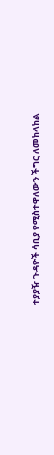ተያያዥ ጉዳዮች ሳቢያ የሚስተዋለውን ችግር ለመከላከል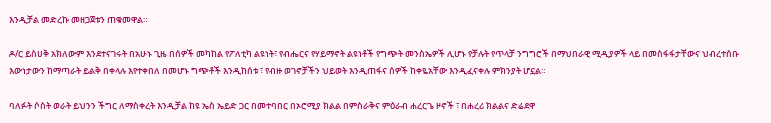እንዲቻል መድረኩ መዘጋጀቱን ጠቁመዋል።

ዶ/ር ይስሀቅ አክለውም እንደተናገሩት በአሁኑ ጊዜ በሰዎች መካከል የፖለቲካ ልዩነት፣ የብሔርና የሃይማኖት ልዩነቶች የግጭት መንስኤዎች ሊሆኑ የቻሉት የጥላቻ ንግግሮች በማህበራዊ ሚዲያዎች ላይ በመስፋፋታቸውና ህብረተሰቡ እውነታውን ከማጣራት ይልቅ በቀላሉ እየተቀበለ በመሆኑ ግጭቶች እንዲከሰቱ ፣ የብዙ ወገኖቻችን ህይወት እንዲጠፋና ሰዎች ከቀዬአቸው እንዲፈናቀሉ ምክንያት ሆኗል።

ባለፉት ሶስት ወራት ይህንን ችግር ለማስቀረት እንዲቻል ከዩ ኤስ ኤይድ ጋር በመተባበር በኦሮሚያ ክልል በምስራቅና ምዕራብ ሐረርጌ ዞኖች ፣ በሐረሪ ክልልና ድሬደዋ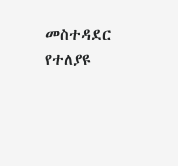መስተዳደር የተለያዩ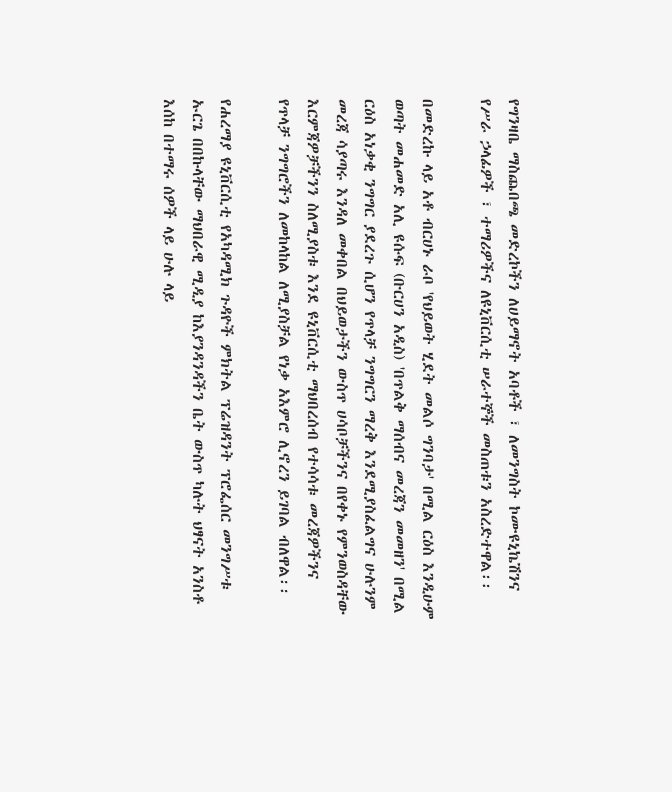የግንዛቤ ማስጨበጫ መድረኮችን ለሀይማኖት አባቶች ፣ ለመንግስት ኮሙዩኒኬሽንና የሥራ ኃላፊዎች ፣ ተማሪዎችና ለዩኒቨርሲቲ ሠራተኞች መስጠቱን አስረድተዋል፡፡

በመድረኩ ላይ አቶ ብርሀኑ ራቦ 'የህይወት ሂደት መልሶ ግንባታ' በሚል ርዕስ እንዲሁም ወጣት መሐመድ አሊ ዩሱፍ (ቡርሀን አዲስ) 'በጥልቅ ማሰብና መረጃን መመዘን' በሚል ርዕስ አነቃቂ ንግግር ያደረጉ ሲሆን የጥላቻ ንግግርን ማረቅ እንደሚያስፈልግና ሁሉንም መረጃ ሳያጣሩ እንዳለ መቀበል በህይወታችን ውስጥ ሀሳቦቻችንና በየቀኑ የምንወስዳቸው እርምጃዎቻችንን ስለሚያስቱ እንደ ዩኒቨርሲቲ ማህበረሰብ የተሳሳቱ መረጃዎችንና የጥላቻ ንግግሮችን ለመከላከል ለሚያስቻል የነቃ አእምሮ ሊኖረን ይገባል ብለዋል፡፡

የሐረማያ ዩኒቨርሲቲ የአካዳሚክ ጉዳዮች ምክትል ፕሬዝዳንት ፕሮፌሰር መንግሥቱ ኡርጌ በበኩላቸው ማህበራዊ ሚዲያ ከእያንዳንዳችን ቤት ውስጥ ካሉት ህፃናት አንስቶ እሰከ በተማሩ ሰዎች ላይ ሁሉ ላይ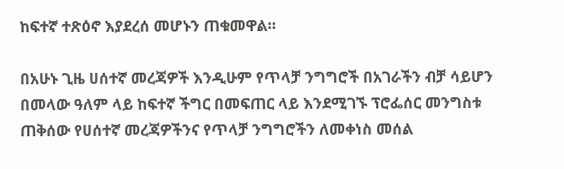ከፍተኛ ተጽዕኖ እያደረሰ መሆኑን ጠቁመዋል።

በአሁኑ ጊዜ ሀሰተኛ መረጃዎች እንዲሁም የጥላቻ ንግግሮች በአገራችን ብቻ ሳይሆን በመላው ዓለም ላይ ከፍተኛ ችግር በመፍጠር ላይ እንደሚገኙ ፕሮፌሰር መንግስቱ ጠቅሰው የሀሰተኛ መረጃዎችንና የጥላቻ ንግግሮችን ለመቀነስ መሰል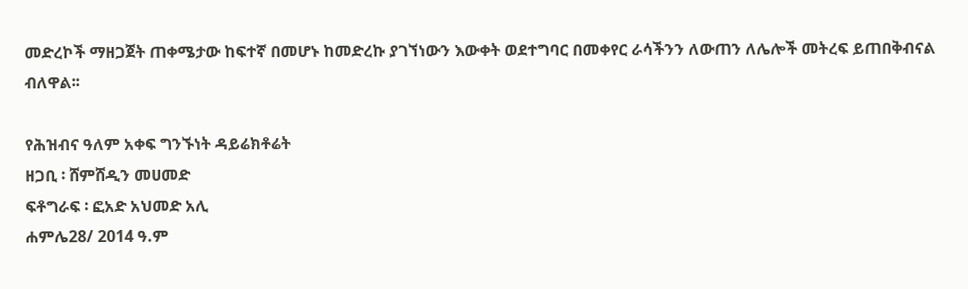መድረኮች ማዘጋጀት ጠቀሜታው ከፍተኛ በመሆኑ ከመድረኩ ያገኘነውን እውቀት ወደተግባር በመቀየር ራሳችንን ለውጠን ለሌሎች መትረፍ ይጠበቅብናል ብለዋል፡፡

የሕዝብና ዓለም አቀፍ ግንኙነት ዳይሬክቶሬት
ዘጋቢ ፡ ሸምሸዲን መሀመድ
ፍቶግራፍ ፡ ፎአድ አህመድ አሊ
ሐምሌ28/ 2014 ዓ.ም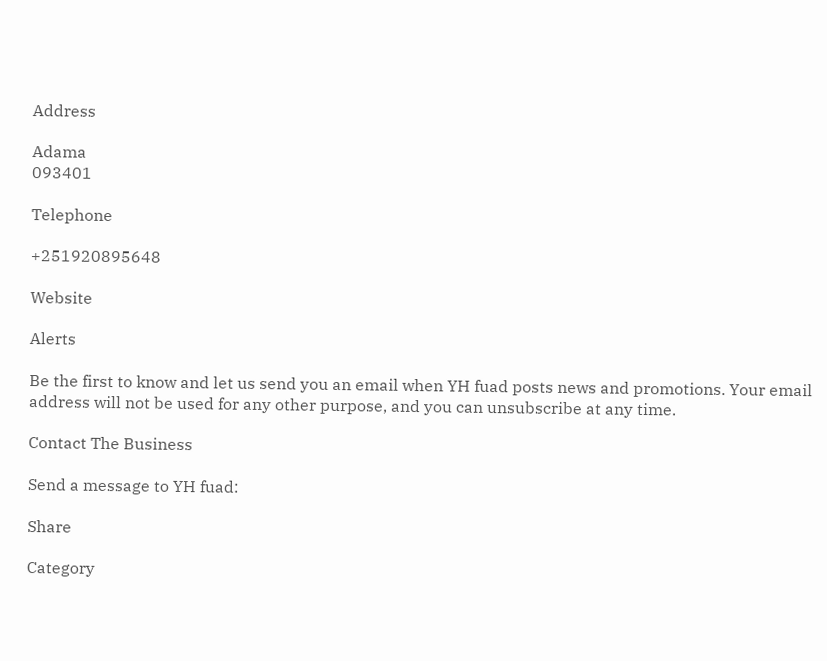Address

Adama
093401

Telephone

+251920895648

Website

Alerts

Be the first to know and let us send you an email when YH fuad posts news and promotions. Your email address will not be used for any other purpose, and you can unsubscribe at any time.

Contact The Business

Send a message to YH fuad:

Share

Category